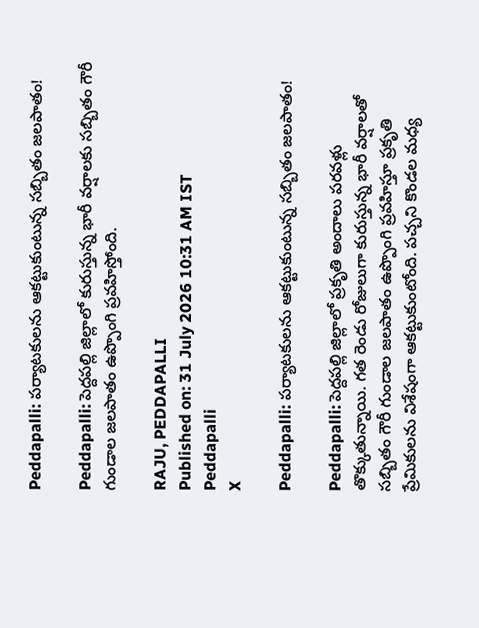Peddapalli: పర్యాటకులను ఆకట్టుకుంటున్న సబ్బితం జలపాతం!

Peddapalli: పెద్దపల్లి జిల్లాలో కురుస్తున్న భారీ వర్షాలకు సబ్బితం గౌరీ గుండాల జలపాతం ఉప్పొంగి ప్రవహిస్తోంది.

RAJU, PEDDAPALLI
Published on: 31 July 2026 10:31 AM IST
Peddapalli
X

Peddapalli: పర్యాటకులను ఆకట్టుకుంటున్న సబ్బితం జలపాతం!

Peddapalli: పెద్దపల్లి జిల్లాలో ప్రకృతి అందాలు పరవళ్లు తొక్కుతున్నాయి. గత రెండు రోజులుగా కురుస్తున్న భారీ వర్షాలతో సబ్బితం గౌరీ గుండాల జలపాతం ఉప్పొంగి ప్రవహిస్తూ ప్రకృతి ప్రేమికులను విశేషంగా ఆకట్టుకుంటోంది. పచ్చని కొండల మధ్య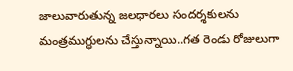జాలువారుతున్న జలధారలు సందర్శకులను మంత్రముగ్ధులను చేస్తున్నాయి..గత రెండు రోజులుగా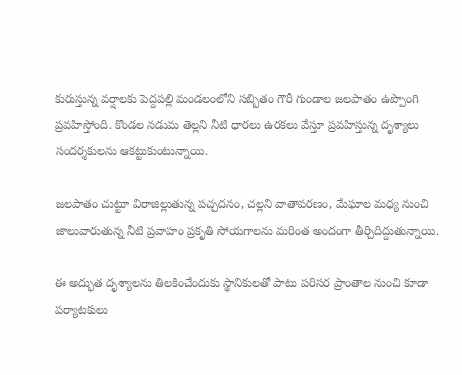కురుస్తున్న వర్షాలకు పెద్దపల్లి మండలంలోని సబ్బితం గౌరీ గుండాల జలపాతం ఉప్పొంగి ప్రవహిస్తోంది. కొండల నడుమ తెల్లని నీటి ధారలు ఉరకలు వేస్తూ ప్రవహిస్తున్న దృశ్యాలు సందర్శకులను ఆకట్టుకుంటున్నాయి.

జలపాతం చుట్టూ విరాజిల్లుతున్న పచ్చదనం, చల్లని వాతావరణం, మేఘాల మధ్య నుంచి జాలువారుతున్న నీటి ప్రవాహం ప్రకృతి సోయగాలను మరింత అందంగా తీర్చిదిద్దుతున్నాయి.

ఈ అద్భుత దృశ్యాలను తిలకించేందుకు స్థానికులతో పాటు పరిసర ప్రాంతాల నుంచి కూడా పర్యాటకులు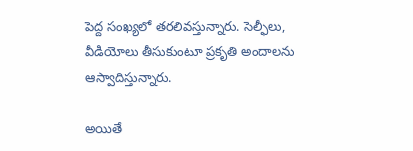పెద్ద సంఖ్యలో తరలివస్తున్నారు. సెల్ఫీలు, వీడియోలు తీసుకుంటూ ప్రకృతి అందాలను ఆస్వాదిస్తున్నారు.

అయితే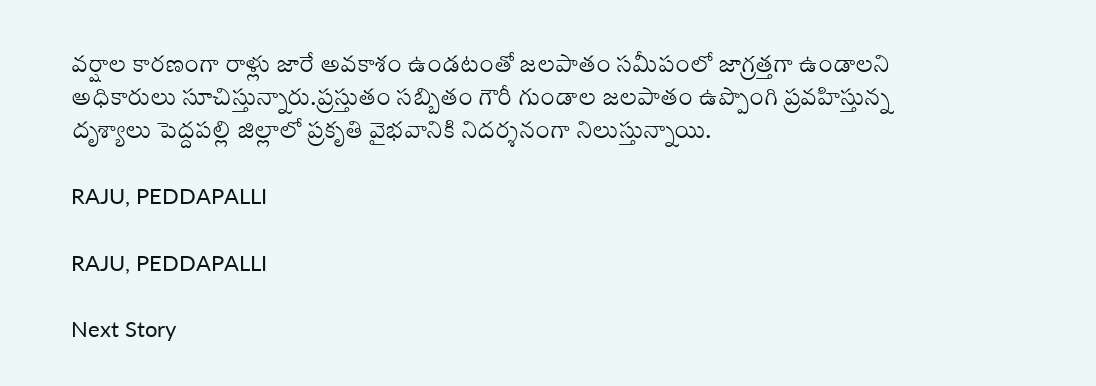వర్షాల కారణంగా రాళ్లు జారే అవకాశం ఉండటంతో జలపాతం సమీపంలో జాగ్రత్తగా ఉండాలని అధికారులు సూచిస్తున్నారు.ప్రస్తుతం సబ్బితం గౌరీ గుండాల జలపాతం ఉప్పొంగి ప్రవహిస్తున్న దృశ్యాలు పెద్దపల్లి జిల్లాలో ప్రకృతి వైభవానికి నిదర్శనంగా నిలుస్తున్నాయి.

RAJU, PEDDAPALLI

RAJU, PEDDAPALLI

Next Story